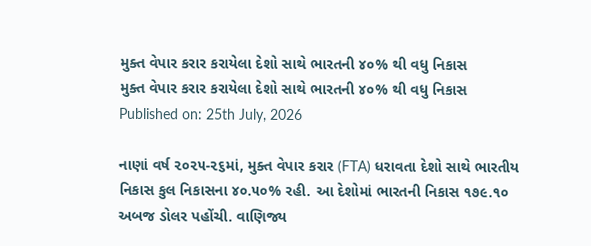મુક્ત વેપાર કરાર કરાયેલા દેશો સાથે ભારતની ૪૦% થી વધુ નિકાસ
મુક્ત વેપાર કરાર કરાયેલા દેશો સાથે ભારતની ૪૦% થી વધુ નિકાસ
Published on: 25th July, 2026

નાણાં વર્ષ ૨૦૨૫-૨૬માં, મુક્ત વેપાર કરાર (FTA) ધરાવતા દેશો સાથે ભારતીય નિકાસ કુલ નિકાસના ૪૦.૫૦% રહી. આ દેશોમાં ભારતની નિકાસ ૧૭૯.૧૦ અબજ ડોલર પહોંચી. વાણિજ્ય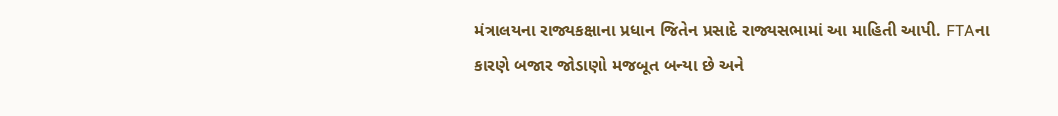મંત્રાલયના રાજ્યકક્ષાના પ્રધાન જિતેન પ્રસાદે રાજ્યસભામાં આ માહિતી આપી. FTAના કારણે બજાર જોડાણો મજબૂત બન્યા છે અને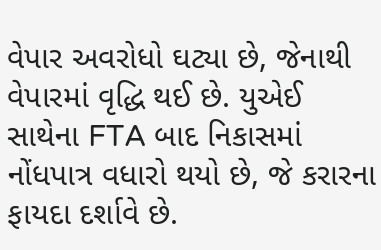વેપાર અવરોધો ઘટ્યા છે, જેનાથી વેપારમાં વૃદ્ધિ થઈ છે. યુએઈ સાથેના FTA બાદ નિકાસમાં નોંધપાત્ર વધારો થયો છે, જે કરારના ફાયદા દર્શાવે છે.